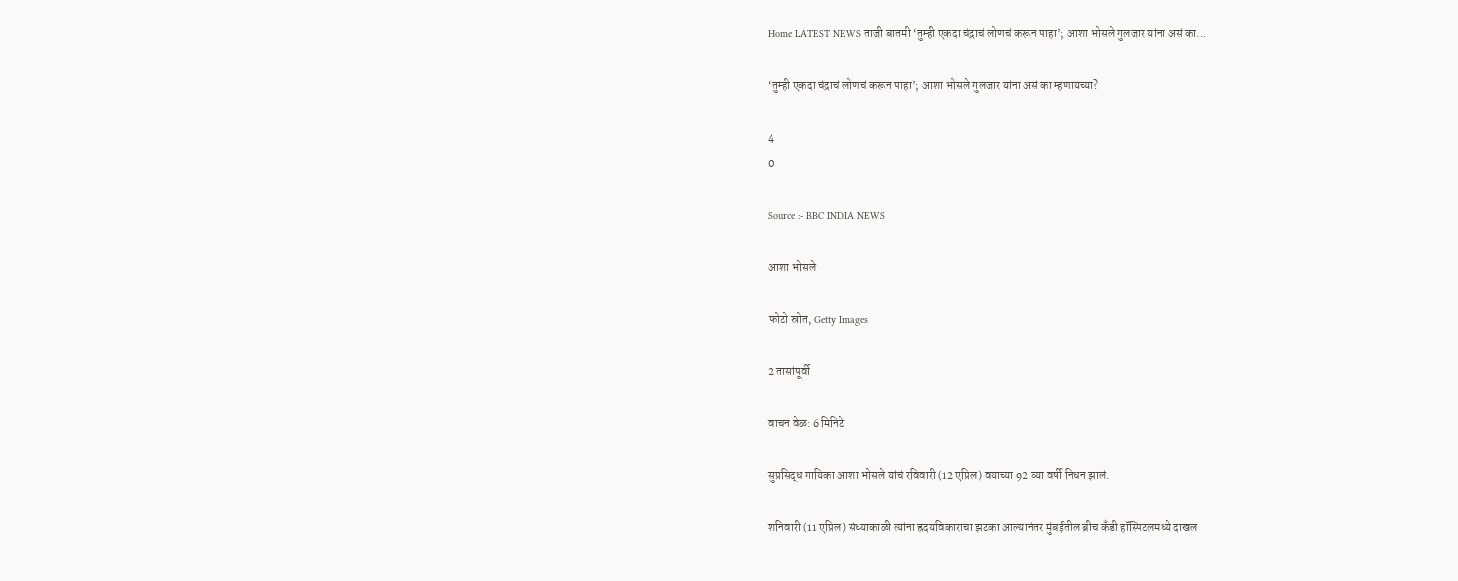Home LATEST NEWS ताजी बातमी ‘तुम्ही एकदा चंद्राचं लोणचं करून पाहा’; आशा भोसले गुलजार यांना असं का...

‘तुम्ही एकदा चंद्राचं लोणचं करून पाहा’; आशा भोसले गुलजार यांना असं का म्हणायच्या?

4
0

Source :- BBC INDIA NEWS

आशा भोसले

फोटो स्रोत, Getty Images

2 तासांपूर्वी

वाचन वेळ: 6 मिनिटे

सुप्रसिद्ध गायिका आशा भोसले यांचं रविवारी (12 एप्रिल) वयाच्या 92 व्या वर्षी निधन झालं.

शनिवारी (11 एप्रिल) संध्याकाळी त्यांना ह्रदयविकाराचा झटका आल्यानंतर मुंबईतील ब्रीच कँडी हॉस्पिटलमध्ये दाखल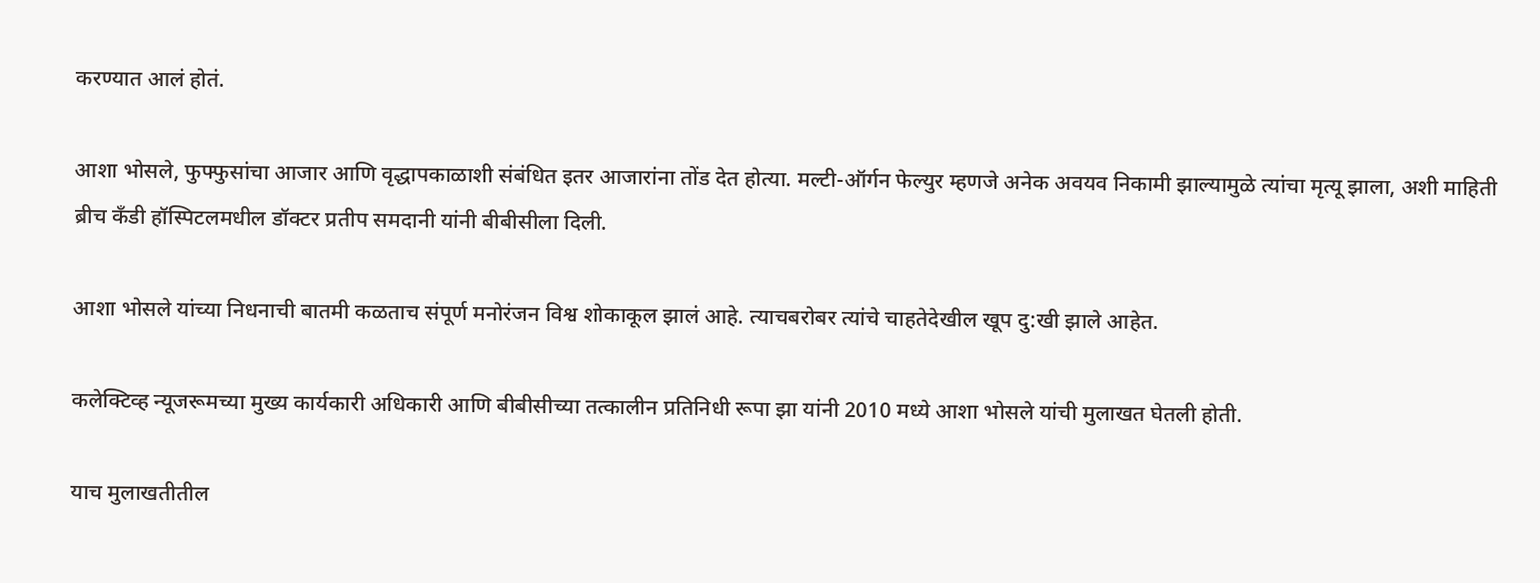करण्यात आलं होतं.

आशा भोसले, फुफ्फुसांचा आजार आणि वृद्धापकाळाशी संबंधित इतर आजारांना तोंड देत होत्या. मल्टी-ऑर्गन फेल्युर म्हणजे अनेक अवयव निकामी झाल्यामुळे त्यांचा मृत्यू झाला, अशी माहिती ब्रीच कँडी हॉस्पिटलमधील डॉक्टर प्रतीप समदानी यांनी बीबीसीला दिली.

आशा भोसले यांच्या निधनाची बातमी कळताच संपूर्ण मनोरंजन विश्व शोकाकूल झालं आहे. त्याचबरोबर त्यांचे चाहतेदेखील खूप दु:खी झाले आहेत.

कलेक्टिव्ह न्यूजरूमच्या मुख्य कार्यकारी अधिकारी आणि बीबीसीच्या तत्कालीन प्रतिनिधी रूपा झा यांनी 2010 मध्ये आशा भोसले यांची मुलाखत घेतली होती.

याच मुलाखतीतील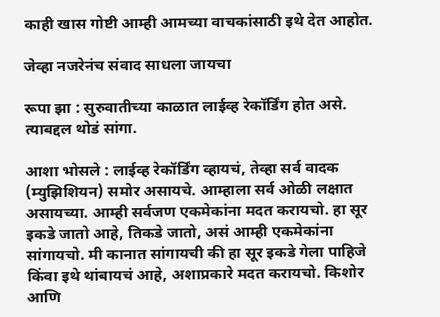काही खास गोष्टी आम्ही आमच्या वाचकांसाठी इथे देत आहोत.

जेव्हा नजरेनंच संवाद साधला जायचा

रूपा झा : सुरुवातीच्या काळात लाईव्ह रेकॉर्डिंग होत असे. त्याबद्दल थोडं सांगा.

आशा भोसले : लाईव्ह रेकॉर्डिंग व्हायचं, तेव्हा सर्व वादक (म्युझिशियन) समोर असायचे. आम्हाला सर्व ओळी लक्षात असायच्या. आम्ही सर्वजण एकमेकांना मदत करायचो. हा सूर इकडे जातो आहे, तिकडे जातो, असं आम्ही एकमेकांना सांगायचो. मी कानात सांगायची की हा सूर इकडे गेला पाहिजे किंवा इथे थांबायचं आहे, अशाप्रकारे मदत करायचो. किशोर आणि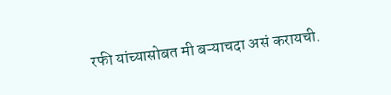रफी यांच्यासोबत मी बऱ्याचदा असं करायची.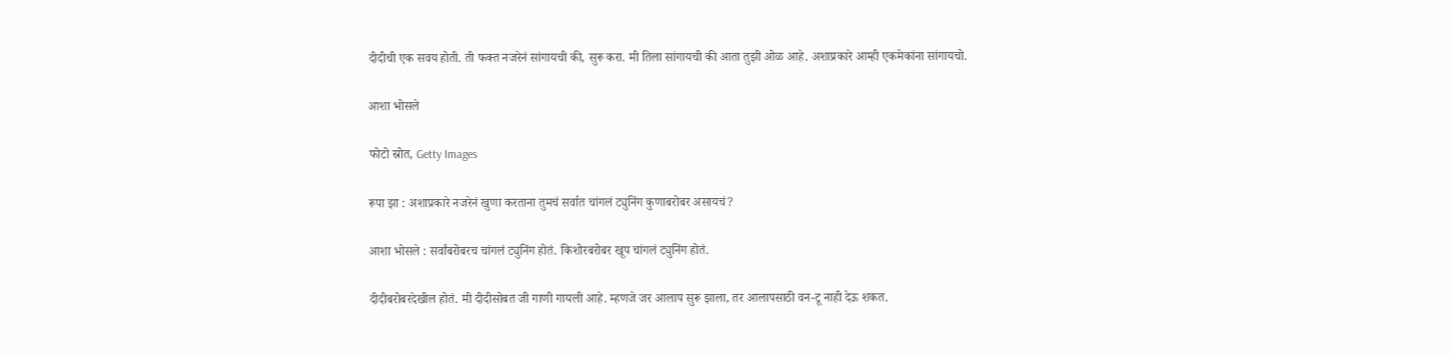दीदीची एक सवय होती. ती फक्त नजरेनं सांगायची की, सुरू करा. मी तिला सांगायची की आता तुझी ओळ आहे. अशाप्रकारे आम्ही एकमेकांना सांगायचो.

आशा भोसले

फोटो स्रोत, Getty Images

रूपा झा : अशाप्रकारे नजरेनं खुणा करताना तुमचं सर्वात चांगलं ट्युनिंग कुणाबरोबर असायचं?

आशा भोसले : सर्वांबरोबरच चांगलं ट्युनिंग होतं. किशोरबरोबर खूप चांगलं ट्युनिंग होतं.

दीदीबरोबरदेखील होतं. मी दीदीसोबत जी गाणी गायली आहे. म्हणजे जर आलाप सुरू झाला, तर आलापसाठी वन-टू नाही देऊ शकत.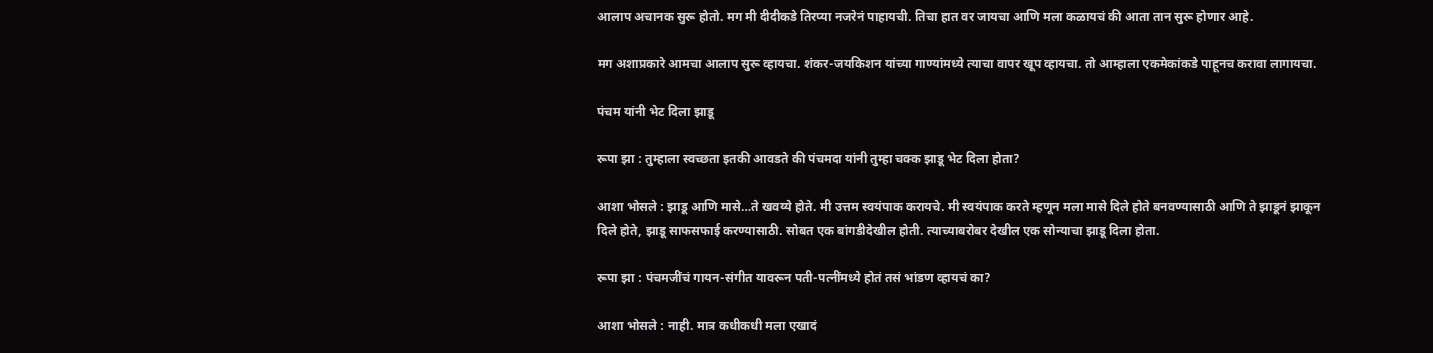आलाप अचानक सुरू होतो. मग मी दीदीकडे तिरप्या नजरेनं पाहायची. तिचा हात वर जायचा आणि मला कळायचं की आता तान सुरू होणार आहे.

मग अशाप्रकारे आमचा आलाप सुरू व्हायचा. शंकर-जयकिशन यांच्या गाण्यांमध्ये त्याचा वापर खूप व्हायचा. तो आम्हाला एकमेकांकडे पाहूनच करावा लागायचा.

पंचम यांनी भेट दिला झाडू

रूपा झा : तुम्हाला स्वच्छता इतकी आवडते की पंचमदा यांनी तुम्हा चक्क झाडू भेट दिला होता?

आशा भोसले : झाडू आणि मासे…ते खवय्ये होते. मी उत्तम स्वयंपाक करायचे. मी स्वयंपाक करते म्हणून मला मासे दिले होते बनवण्यासाठी आणि ते झाडूनं झाकून दिले होते, झाडू साफसफाई करण्यासाठी. सोबत एक बांगडीदेखील होती. त्याच्याबरोबर देखील एक सोन्याचा झाडू दिला होता.

रूपा झा : पंचमजींचं गायन-संगीत यावरून पती-पत्नींमध्ये होतं तसं भांडण व्हायचं का?

आशा भोसले : नाही. मात्र कधीकधी मला एखादं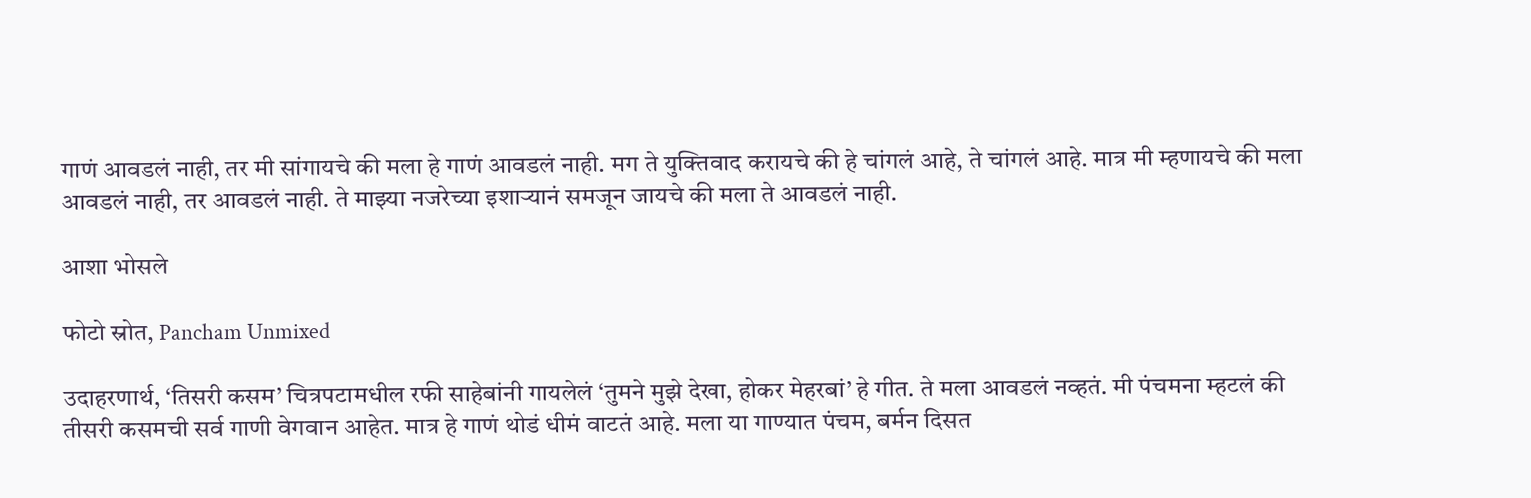गाणं आवडलं नाही, तर मी सांगायचे की मला हे गाणं आवडलं नाही. मग ते युक्तिवाद करायचे की हे चांगलं आहे, ते चांगलं आहे. मात्र मी म्हणायचे की मला आवडलं नाही, तर आवडलं नाही. ते माझ्या नजरेच्या इशाऱ्यानं समजून जायचे की मला ते आवडलं नाही.

आशा भोसले

फोटो स्रोत, Pancham Unmixed

उदाहरणार्थ, ‘तिसरी कसम’ चित्रपटामधील रफी साहेबांनी गायलेलं ‘तुमने मुझे देखा, होकर मेहरबां’ हे गीत. ते मला आवडलं नव्हतं. मी पंचमना म्हटलं की तीसरी कसमची सर्व गाणी वेगवान आहेत. मात्र हे गाणं थोडं धीमं वाटतं आहे. मला या गाण्यात पंचम, बर्मन दिसत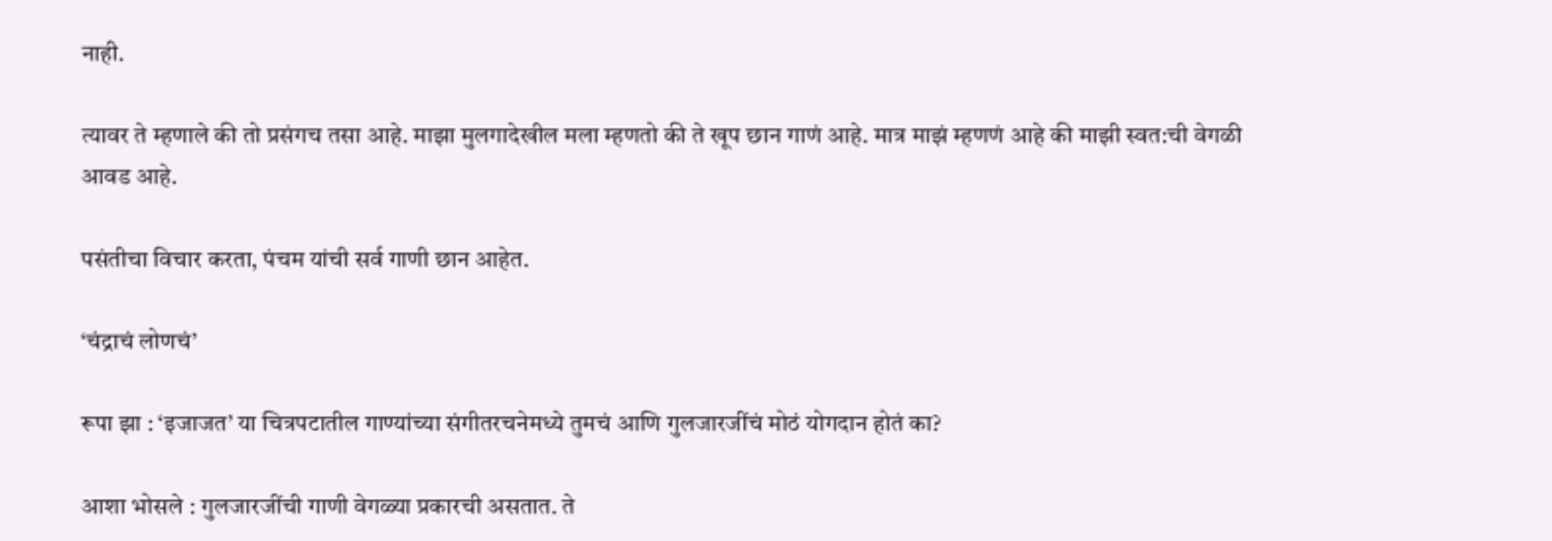नाही.

त्यावर ते म्हणाले की तो प्रसंगच तसा आहे. माझा मुलगादेखील मला म्हणतो की ते खूप छान गाणं आहे. मात्र माझं म्हणणं आहे की माझी स्वत:ची वेगळी आवड आहे.

पसंतीचा विचार करता, पंचम यांची सर्व गाणी छान आहेत.

‘चंद्राचं लोणचं’

रूपा झा : ‘इजाजत’ या चित्रपटातील गाण्यांच्या संगीतरचनेमध्ये तुमचं आणि गुलजारजींचं मोठं योगदान होतं का?

आशा भोसले : गुलजारजींची गाणी वेगळ्या प्रकारची असतात. ते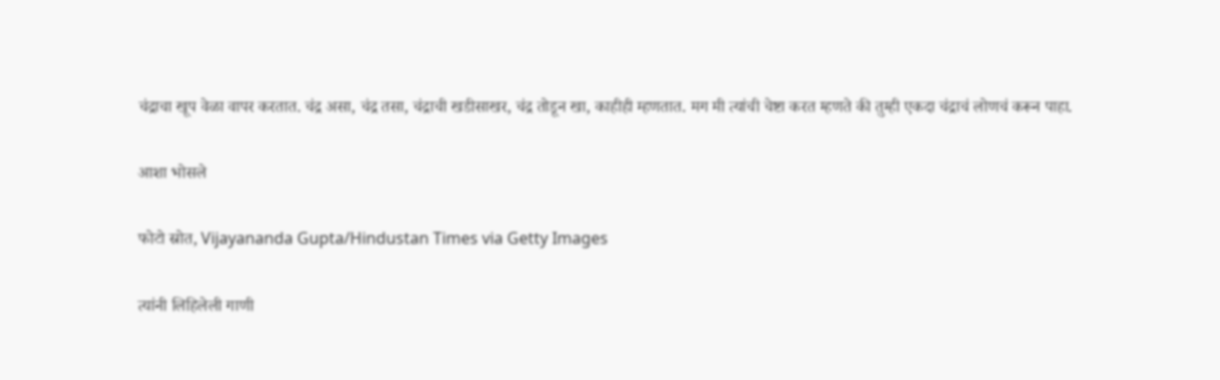चंद्राचा खूप वेळा वापर करतात. चंद्र असा, चंद्र तसा, चंद्राची खडीसाखर, चंद्र तोडून खा, काहीही म्हणतात. मग मी त्यांची चेष्टा करत म्हणते की तुम्ही एकदा चंद्राचं लोणचं करून पाहा.

आशा भोसले

फोटो स्रोत, Vijayananda Gupta/Hindustan Times via Getty Images

त्यांनी लिहिलेली गाणी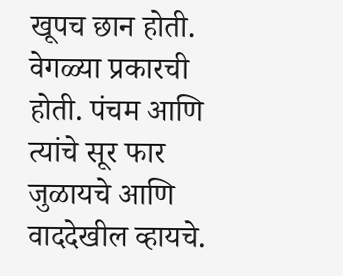खूपच छान होती. वेगळ्या प्रकारची होती. पंचम आणि त्यांचे सूर फार जुळायचे आणि वाददेखील व्हायचे.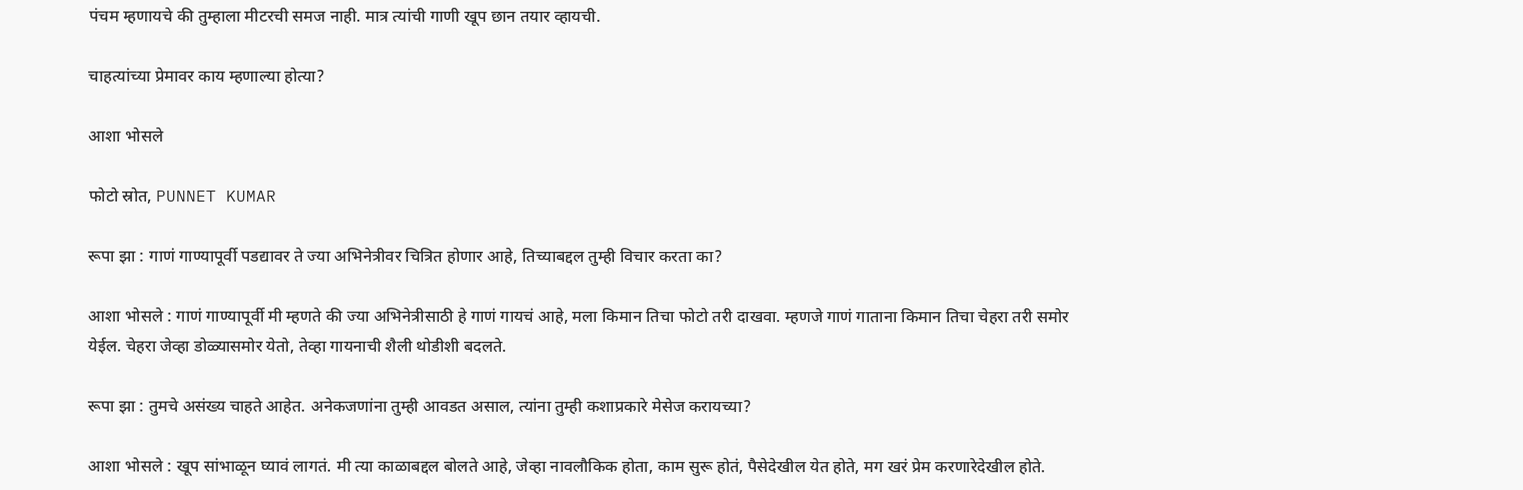पंचम म्हणायचे की तुम्हाला मीटरची समज नाही. मात्र त्यांची गाणी खूप छान तयार व्हायची.

चाहत्यांच्या प्रेमावर काय म्हणाल्या होत्या?

आशा भोसले

फोटो स्रोत, PUNNET KUMAR

रूपा झा : गाणं गाण्यापूर्वी पडद्यावर ते ज्या अभिनेत्रीवर चित्रित होणार आहे, तिच्याबद्दल तुम्ही विचार करता का?

आशा भोसले : गाणं गाण्यापूर्वी मी म्हणते की ज्या अभिनेत्रीसाठी हे गाणं गायचं आहे, मला किमान तिचा फोटो तरी दाखवा. म्हणजे गाणं गाताना किमान तिचा चेहरा तरी समोर येईल. चेहरा जेव्हा डोळ्यासमोर येतो, तेव्हा गायनाची शैली थोडीशी बदलते.

रूपा झा : तुमचे असंख्य चाहते आहेत. अनेकजणांना तुम्ही आवडत असाल, त्यांना तुम्ही कशाप्रकारे मेसेज करायच्या?

आशा भोसले : खूप सांभाळून घ्यावं लागतं. मी त्या काळाबद्दल बोलते आहे, जेव्हा नावलौकिक होता, काम सुरू होतं, पैसेदेखील येत होते, मग खरं प्रेम करणारेदेखील होते.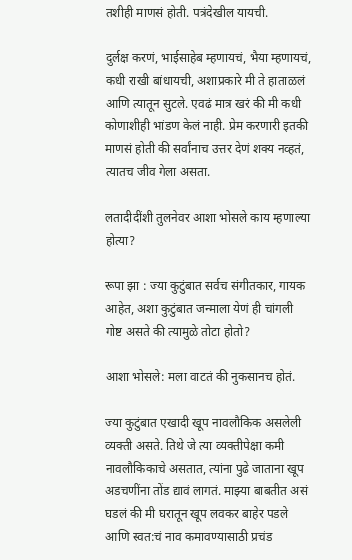तशीही माणसं होती. पत्रंदेखील यायची.

दुर्लक्ष करणं, भाईसाहेब म्हणायचं, भैया म्हणायचं, कधी राखी बांधायची, अशाप्रकारे मी ते हाताळलं आणि त्यातून सुटले. एवढं मात्र खरं की मी कधी कोणाशीही भांडण केलं नाही. प्रेम करणारी इतकी माणसं होती की सर्वांनाच उत्तर देणं शक्य नव्हतं, त्यातच जीव गेला असता.

लतादीदींशी तुलनेवर आशा भोसले काय म्हणाल्या होत्या?

रूपा झा : ज्या कुटुंबात सर्वच संगीतकार, गायक आहेत, अशा कुटुंबात जन्माला येणं ही चांगली गोष्ट असते की त्यामुळे तोटा होतो?

आशा भोसले: मला वाटतं की नुकसानच होतं.

ज्या कुटुंबात एखादी खूप नावलौकिक असलेली व्यक्ती असते. तिथे जे त्या व्यक्तीपेक्षा कमी नावलौकिकाचे असतात, त्यांना पुढे जाताना खूप अडचणींना तोंड द्यावं लागतं. माझ्या बाबतीत असं घडलं की मी घरातून खूप लवकर बाहेर पडले आणि स्वत:चं नाव कमावण्यासाठी प्रचंड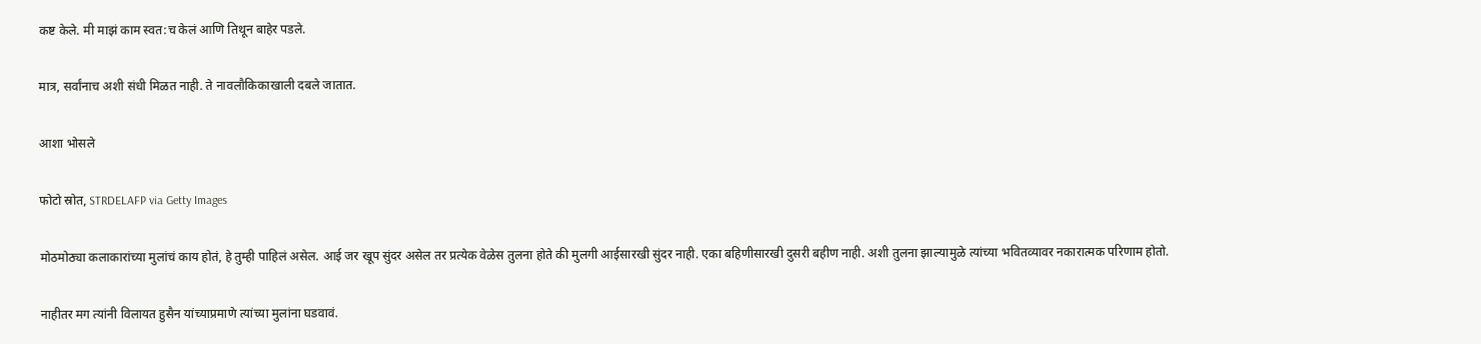कष्ट केले. मी माझं काम स्वत:च केलं आणि तिथून बाहेर पडले.

मात्र, सर्वांनाच अशी संधी मिळत नाही. ते नावलौकिकाखाली दबले जातात.

आशा भोसले

फोटो स्रोत, STRDELAFP via Getty Images

मोठमोठ्या कलाकारांच्या मुलांचं काय होतं, हे तुम्ही पाहिलं असेल. आई जर खूप सुंदर असेल तर प्रत्येक वेळेस तुलना होते की मुलगी आईसारखी सुंदर नाही. एका बहिणीसारखी दुसरी बहीण नाही. अशी तुलना झाल्यामुळे त्यांच्या भवितव्यावर नकारात्मक परिणाम होतो.

नाहीतर मग त्यांनी विलायत हुसैन यांच्याप्रमाणे त्यांच्या मुलांना घडवावं.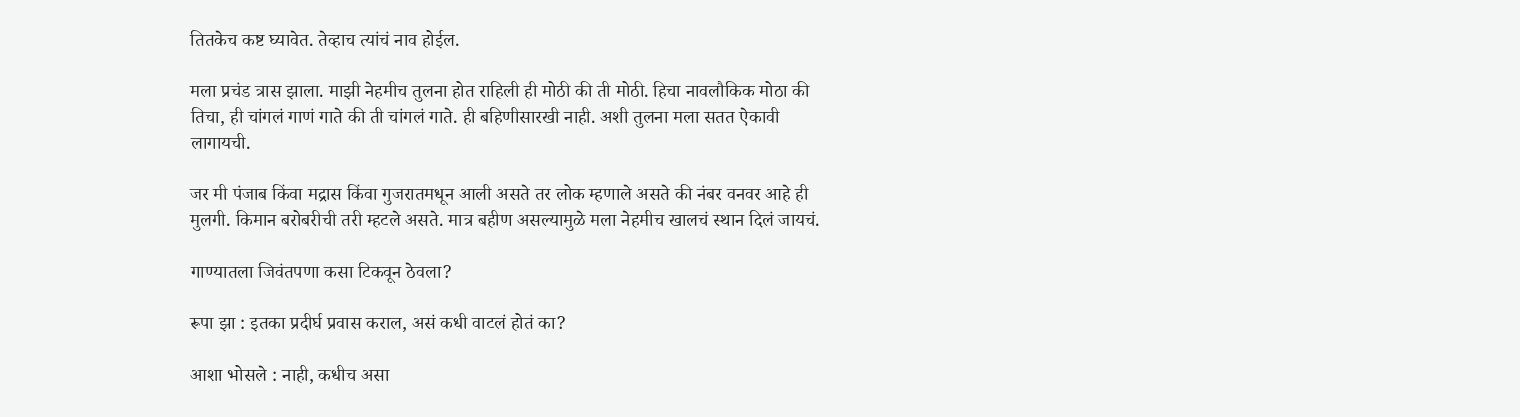तितकेच कष्ट घ्यावेत. तेव्हाच त्यांचं नाव होईल.

मला प्रचंड त्रास झाला. माझी नेहमीच तुलना होत राहिली ही मोठी की ती मोठी. हिचा नावलौकिक मोठा की तिचा, ही चांगलं गाणं गाते की ती चांगलं गाते. ही बहिणीसारखी नाही. अशी तुलना मला सतत ऐकावी लागायची.

जर मी पंजाब किंवा मद्रास किंवा गुजरातमधून आली असते तर लोक म्हणाले असते की नंबर वनवर आहे ही मुलगी. किमान बरोबरीची तरी म्हटले असते. मात्र बहीण असल्यामुळे मला नेहमीच खालचं स्थान दिलं जायचं.

गाण्यातला जिवंतपणा कसा टिकवून ठेवला?

रूपा झा : इतका प्रदीर्घ प्रवास कराल, असं कधी वाटलं होतं का?

आशा भोसले : नाही, कधीच असा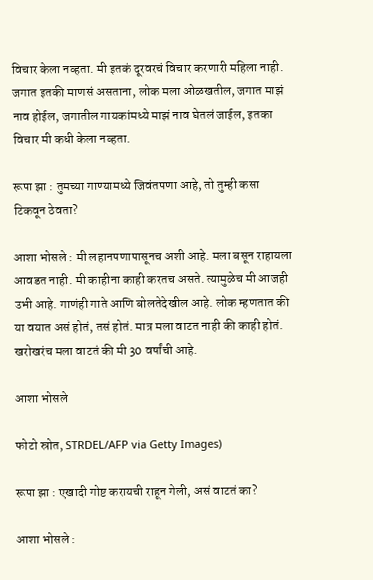विचार केला नव्हता. मी इतकं दूरवरचं विचार करणारी महिला नाही. जगात इतकी माणसं असताना, लोक मला ओळखतील, जगात माझं नाव होईल, जगातील गायकांमध्ये माझं नाव घेतलं जाईल, इतका विचार मी कधी केला नव्हता.

रूपा झा : तुमच्या गाण्यामध्ये जिवंतपणा आहे, तो तुम्ही कसा टिकवून ठेवता?

आशा भोसले : मी लहानपणापासूनच अशी आहे. मला बसून राहायला आवडत नाही. मी काहीना काही करतच असते. त्यामुळेच मी आजही उभी आहे. गाणंही गाते आणि बोलतेदेखील आहे. लोक म्हणतात की या वयात असं होतं, तसं होतं. मात्र मला वाटत नाही की काही होतं. खरोखरंच मला वाटतं की मी 30 वर्षांची आहे.

आशा भोसले

फोटो स्रोत, STRDEL/AFP via Getty Images)

रूपा झा : एखादी गोष्ट करायची राहून गेली, असं वाटतं का?

आशा भोसले :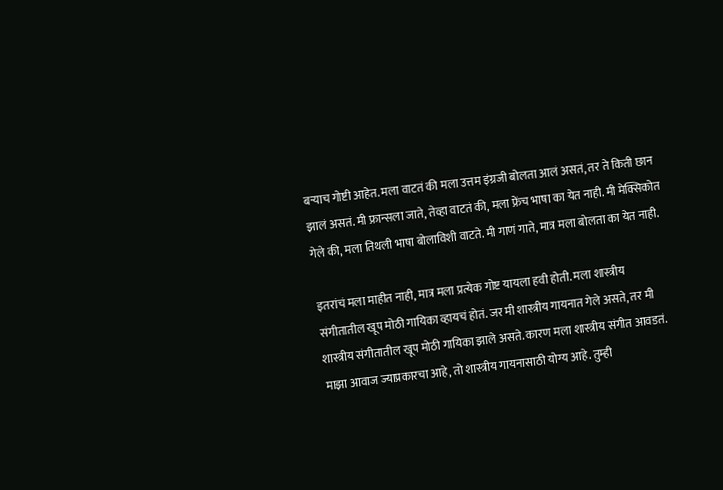बऱ्याच गोष्टी आहेत. मला वाटतं की मला उत्तम इंग्रजी बोलता आलं असतं, तर ते किती छान झालं असतं. मी फ्रान्सला जाते, तेव्हा वाटतं की, मला फ्रेंच भाषा का येत नाही. मी मेक्सिकोत गेले की, मला तिथली भाषा बोलाविशी वाटते. मी गाणं गाते, मात्र मला बोलता का येत नाही.

इतरांचं मला माहीत नाही, मात्र मला प्रत्येक गोष्ट यायला हवी होती. मला शास्त्रीय संगीतातील खूप मोठी गायिका व्हायचं होतं. जर मी शास्त्रीय गायनात गेले असते, तर मी शास्त्रीय संगीतातील खूप मोठी गायिका झाले असते. कारण मला शास्त्रीय संगीत आवडतं. माझा आवाज ज्याप्रकारचा आहे, तो शास्त्रीय गायनासाठी योग्य आहे. तुम्ही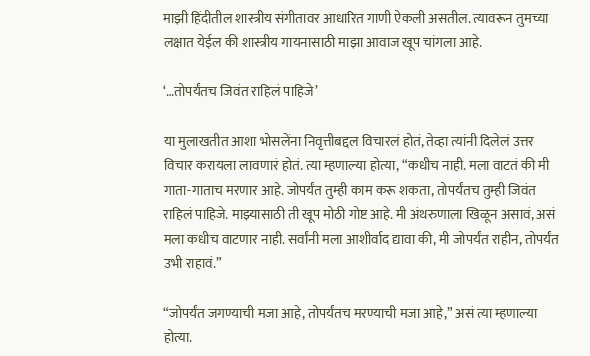माझी हिंदीतील शास्त्रीय संगीतावर आधारित गाणी ऐकली असतील. त्यावरून तुमच्या लक्षात येईल की शास्त्रीय गायनासाठी माझा आवाज खूप चांगला आहे.

‘…तोपर्यंतच जिवंत राहिलं पाहिजे’

या मुलाखतीत आशा भोसलेंना निवृत्तीबद्दल विचारलं होतं, तेव्हा त्यांनी दिलेलं उत्तर विचार करायला लावणारं होतं. त्या म्हणाल्या होत्या, “कधीच नाही. मला वाटतं की मी गाता-गाताच मरणार आहे. जोपर्यंत तुम्ही काम करू शकता, तोपर्यंतच तुम्ही जिवंत राहिलं पाहिजे. माझ्यासाठी ती खूप मोठी गोष्ट आहे. मी अंथरुणाला खिळून असावं, असं मला कधीच वाटणार नाही. सर्वांनी मला आशीर्वाद द्यावा की, मी जोपर्यंत राहीन, तोपर्यंत उभी राहावं.”

“जोपर्यंत जगण्याची मजा आहे, तोपर्यंतच मरण्याची मजा आहे,” असं त्या म्हणाल्या होत्या.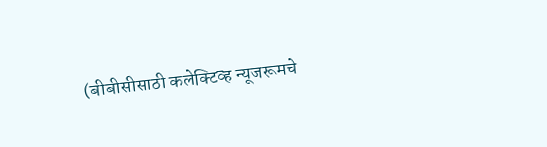(बीबीसीसाठी कलेक्टिव्ह न्यूजरूमचे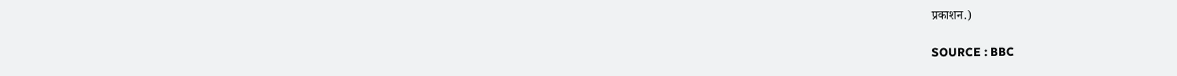प्रकाशन.)

SOURCE : BBC